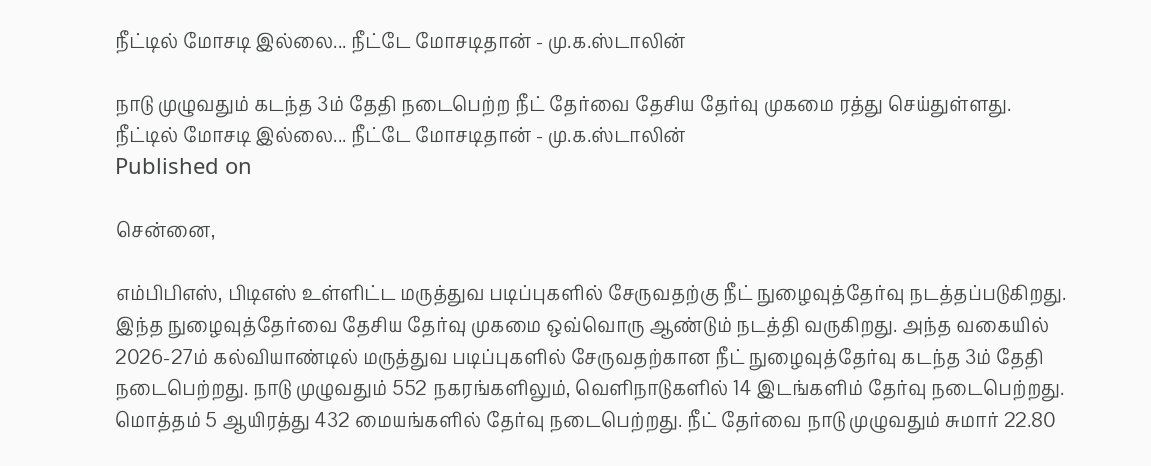நீட்டில் மோசடி இல்லை... நீட்டே மோசடிதான் - மு.க.ஸ்டாலின்

நாடு முழுவதும் கடந்த 3ம் தேதி நடைபெற்ற நீட் தேர்வை தேசிய தேர்வு முகமை ரத்து செய்துள்ளது.
நீட்டில் மோசடி இல்லை... நீட்டே மோசடிதான் - மு.க.ஸ்டாலின்
Published on

சென்னை,

எம்பிபிஎஸ், பிடிஎஸ் உள்ளிட்ட மருத்துவ படிப்புகளில் சேருவதற்கு நீட் நுழைவுத்தேர்வு நடத்தப்படுகிறது. இந்த நுழைவுத்தேர்வை தேசிய தேர்வு முகமை ஒவ்வொரு ஆண்டும் நடத்தி வருகிறது. அந்த வகையில் 2026-27ம் கல்வியாண்டில் மருத்துவ படிப்புகளில் சேருவதற்கான நீட் நுழைவுத்தேர்வு கடந்த 3ம் தேதி நடைபெற்றது. நாடு முழுவதும் 552 நகரங்களிலும், வெளிநாடுகளில் 14 இடங்களிம் தேர்வு நடைபெற்றது. மொத்தம் 5 ஆயிரத்து 432 மையங்களில் தேர்வு நடைபெற்றது. நீட் தேர்வை நாடு முழுவதும் சுமார் 22.80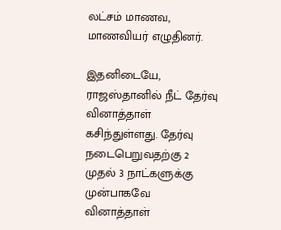லட்சம் மாணவ, மாணவியர் எழுதினர்.

இதனிடையே, ராஜஸ்தானில் நீட் தேர்வு வினாத்தாள் கசிந்துள்ளது. தேர்வு நடைபெறுவதற்கு 2 முதல் 3 நாட்களுக்கு முன்பாகவே வினாத்தாள்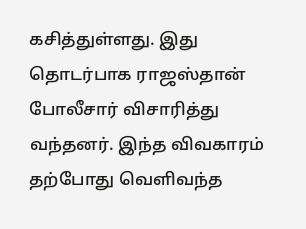கசித்துள்ளது. இது தொடர்பாக ராஜஸ்தான் போலீசார் விசாரித்து வந்தனர். இந்த விவகாரம் தற்போது வெளிவந்த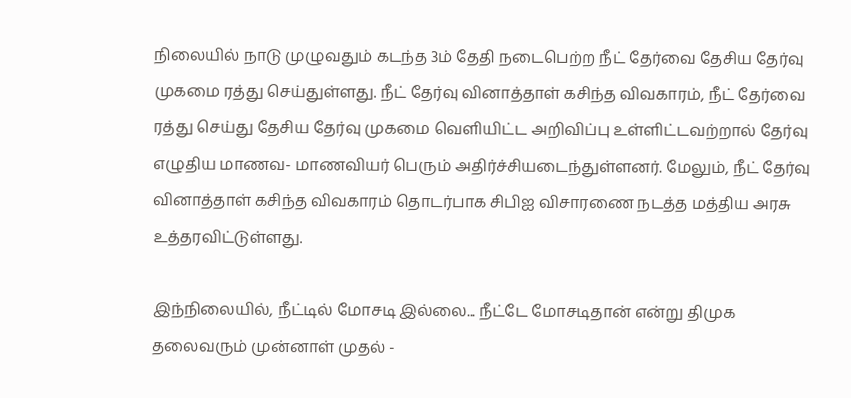நிலையில் நாடு முழுவதும் கடந்த 3ம் தேதி நடைபெற்ற நீட் தேர்வை தேசிய தேர்வு முகமை ரத்து செய்துள்ளது. நீட் தேர்வு வினாத்தாள் கசிந்த விவகாரம், நீட் தேர்வை ரத்து செய்து தேசிய தேர்வு முகமை வெளியிட்ட அறிவிப்பு உள்ளிட்டவற்றால் தேர்வு எழுதிய மாணவ- மாணவியர் பெரும் அதிர்ச்சியடைந்துள்ளனர். மேலும், நீட் தேர்வு வினாத்தாள் கசிந்த விவகாரம் தொடர்பாக சிபிஐ விசாரணை நடத்த மத்திய அரசு உத்தரவிட்டுள்ளது.

இந்நிலையில், நீட்டில் மோசடி இல்லை... நீட்டே மோசடிதான் என்று திமுக தலைவரும் முன்னாள் முதல் -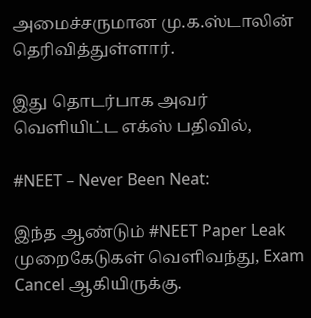அமைச்சருமான மு.க.ஸ்டாலின் தெரிவித்துள்ளார்.

இது தொடர்பாக அவர் வெளியிட்ட எக்ஸ் பதிவில்,

#NEET – Never Been Neat:

இந்த ஆண்டும் #NEET Paper Leak முறைகேடுகள் வெளிவந்து, Exam Cancel ஆகியிருக்கு.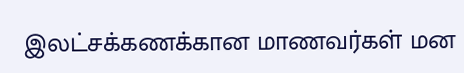இலட்சக்கணக்கான மாணவர்கள் மன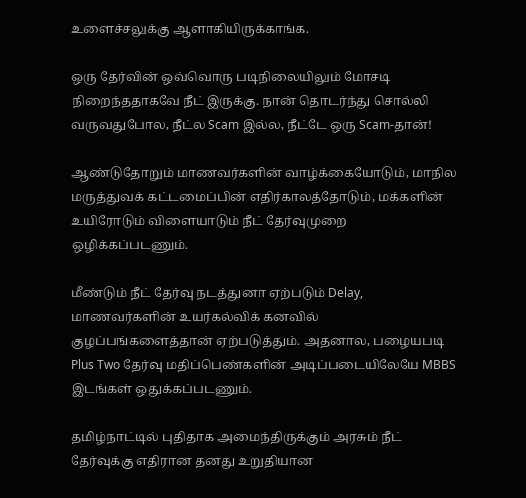உளைச்சலுக்கு ஆளாகியிருக்காங்க.

ஒரு தேர்வின் ஒவ்வொரு படிநிலையிலும் மோசடி நிறைந்ததாகவே நீட் இருக்கு. நான் தொடர்ந்து சொல்லி வருவதுபோல, நீட்ல Scam இல்ல, நீட்டே ஒரு Scam-தான்!

ஆண்டுதோறும் மாணவர்களின் வாழ்க்கையோடும், மாநில மருத்துவக் கட்டமைப்பின் எதிர்காலத்தோடும், மக்களின் உயிரோடும் விளையாடும் நீட் தேர்வுமுறை ஒழிக்கப்படணும்.

மீண்டும் நீட் தேர்வு நடத்துனா ஏற்படும் Delay, மாணவர்களின் உயர்கல்விக் கனவில் குழப்பங்களைத்தான் ஏற்படுத்தும். அதனால, பழையபடி Plus Two தேர்வு மதிப்பெண்களின் அடிப்படையிலேயே MBBS இடங்கள் ஒதுக்கப்படணும்.

தமிழ்நாட்டில் புதிதாக அமைந்திருக்கும் அரசும் நீட் தேர்வுக்கு எதிரான தனது உறுதியான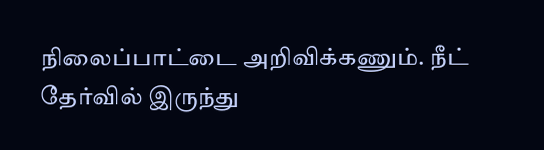நிலைப்பாட்டை அறிவிக்கணும். நீட் தேர்வில் இருந்து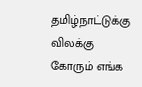தமிழ்நாட்டுக்கு விலக்கு கோரும் எங்க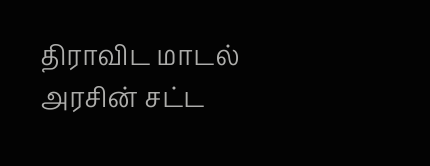திராவிட மாடல் அரசின் சட்ட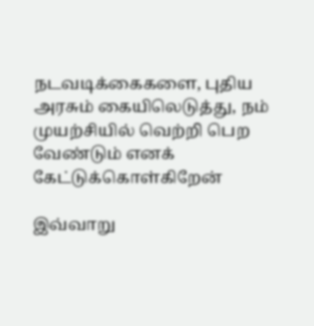நடவடிக்கைகளை, புதிய அரசும் கையிலெடுத்து, நம் முயற்சியில் வெற்றி பெற வேண்டும் எனக் கேட்டுக்கொள்கிறேன்

இவ்வாறு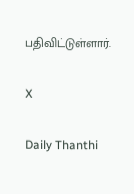பதிவிட்டுள்ளார்.

X

Daily Thanthi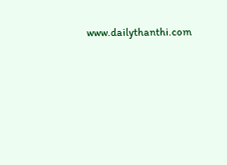www.dailythanthi.com